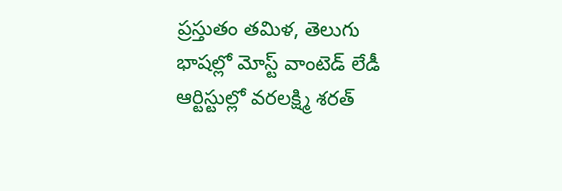ప్రస్తుతం తమిళ, తెలుగు భాషల్లో మోస్ట్ వాంటెడ్ లేడీ ఆర్టిస్టుల్లో వరలక్ష్మి శరత్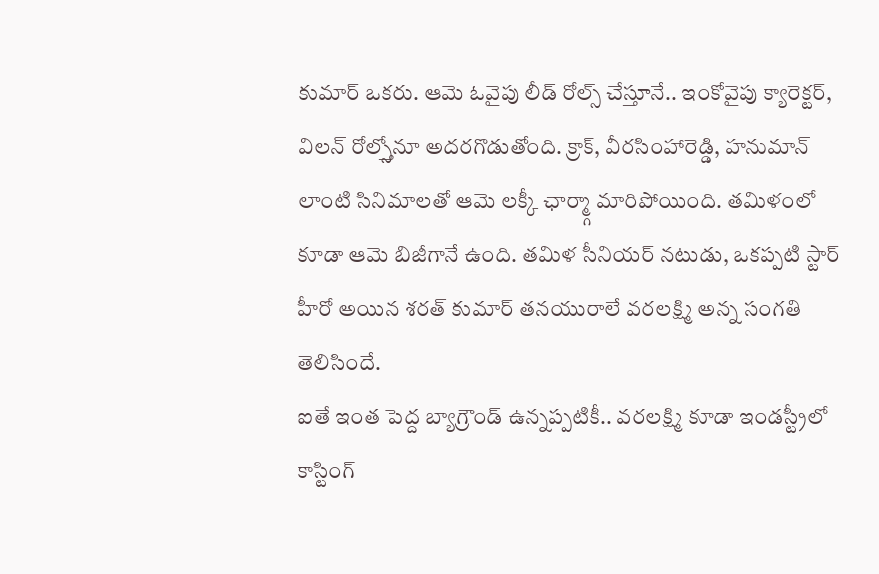కుమార్ ఒకరు. ఆమె ఓవైపు లీడ్ రోల్స్ చేస్తూనే.. ఇంకోవైపు క్యారెక్టర్, విలన్ రోల్స్తోనూ అదరగొడుతోంది. క్రాక్, వీరసింహారెడ్డి, హనుమాన్ లాంటి సినిమాలతో ఆమె లక్కీ ఛార్మ్గా మారిపోయింది. తమిళంలో కూడా ఆమె బిజీగానే ఉంది. తమిళ సీనియర్ నటుడు, ఒకప్పటి స్టార్ హీరో అయిన శరత్ కుమార్ తనయురాలే వరలక్ష్మి అన్న సంగతి తెలిసిందే.
ఐతే ఇంత పెద్ద బ్యాగ్రౌండ్ ఉన్నప్పటికీ.. వరలక్ష్మి కూడా ఇండస్ట్రీలో కాస్టింగ్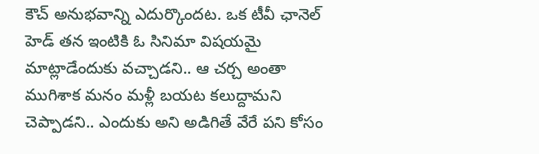కౌచ్ అనుభవాన్ని ఎదుర్కొందట. ఒక టీవీ ఛానెల్ హెడ్ తన ఇంటికి ఓ సినిమా విషయమై మాట్లాడేందుకు వచ్చాడని.. ఆ చర్చ అంతా ముగిశాక మనం మళ్లీ బయట కలుద్దామని చెప్పాడని.. ఎందుకు అని అడిగితే వేరే పని కోసం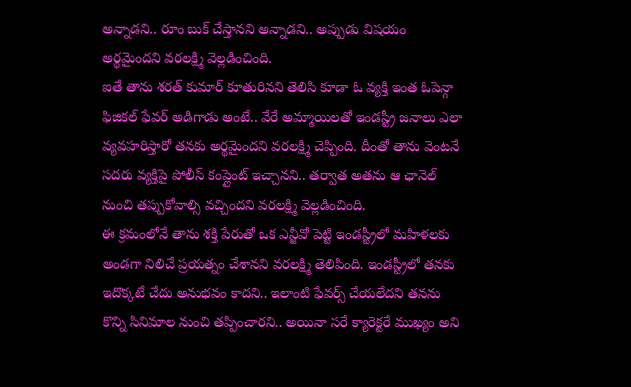అన్నాడని.. రూం బుక్ చేస్తానని అన్నాడని.. అప్పుడు విషయం అర్థమైందని వరలక్ష్మి వెల్లడించింది.
ఐతే తాను శరత్ కుమార్ కూతురినని తెలిసి కూడా ఓ వ్యక్తి ఇంత ఓపెన్గా ఫిజికల్ ఫేవర్ అడిగాడు అంటే.. వేరే అమ్మాయిలతో ఇండస్ట్రీ జనాలు ఎలా వ్యవహరిస్తారో తనకు అర్థమైందని వరలక్ష్మి చెప్పింది. దీంతో తాను వెంటనే సదరు వ్యక్తిపై పోలీస్ కంప్లైంట్ ఇచ్చానని.. తర్వాత అతను ఆ ఛానెల్ నుంచి తప్పుకోవాల్సి వచ్చిందని వరలక్ష్మి వెల్లడించింది.
ఈ క్రమంలోనే తాను శక్తి పేరుతో ఒక ఎన్జీవో పెట్టి ఇండస్ట్రీలో మహిళలకు అండగా నిలిచే ప్రయత్నం చేశానని వరలక్ష్మి తెలిపింది. ఇండస్ట్రీలో తనకు ఇదొక్కటే చేదు అనుభవం కాదని.. ఇలాంటి ఫేవర్స్ చేయలేదని తనను కొన్ని సినిమాల నుంచి తప్పించారని.. అయినా సరే క్యారెక్టరే ముఖ్యం అని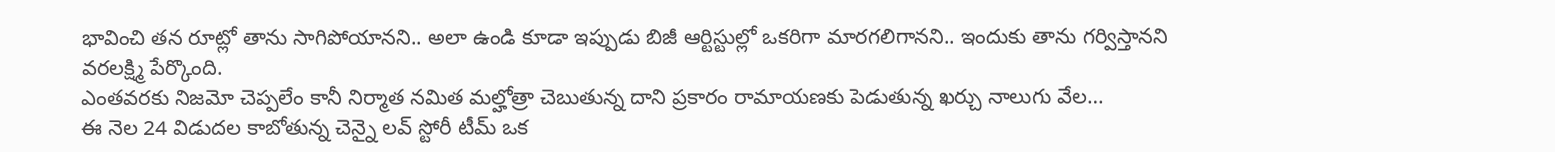భావించి తన రూట్లో తాను సాగిపోయానని.. అలా ఉండి కూడా ఇప్పుడు బిజీ ఆర్టిస్టుల్లో ఒకరిగా మారగలిగానని.. ఇందుకు తాను గర్విస్తానని వరలక్ష్మి పేర్కొంది.
ఎంతవరకు నిజమో చెప్పలేం కానీ నిర్మాత నమిత మల్హోత్రా చెబుతున్న దాని ప్రకారం రామాయణకు పెడుతున్న ఖర్చు నాలుగు వేల…
ఈ నెల 24 విడుదల కాబోతున్న చెన్నై లవ్ స్టోరీ టీమ్ ఒక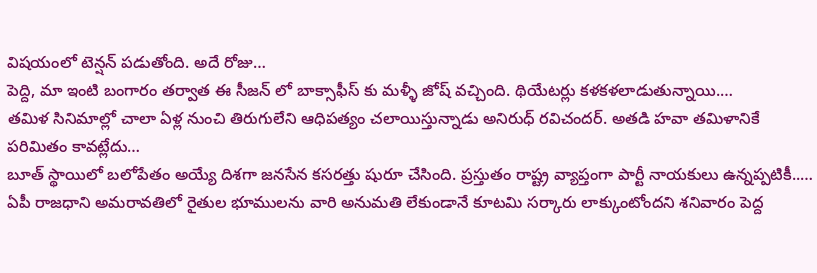విషయంలో టెన్షన్ పడుతోంది. అదే రోజు…
పెద్ది, మా ఇంటి బంగారం తర్వాత ఈ సీజన్ లో బాక్సాఫీస్ కు మళ్ళీ జోష్ వచ్చింది. థియేటర్లు కళకళలాడుతున్నాయి.…
తమిళ సినిమాల్లో చాలా ఏళ్ల నుంచి తిరుగులేని ఆధిపత్యం చలాయిస్తున్నాడు అనిరుధ్ రవిచందర్. అతడి హవా తమిళానికే పరిమితం కావట్లేదు…
బూత్ స్థాయిలో బలోపేతం అయ్యే దిశగా జనసేన కసరత్తు షురూ చేసింది. ప్రస్తుతం రాష్ట్ర వ్యాప్తంగా పార్టీ నాయకులు ఉన్నప్పటికీ..…
ఏపీ రాజధాని అమరావతిలో రైతుల భూములను వారి అనుమతి లేకుండానే కూటమి సర్కారు లాక్కుంటోందని శనివారం పెద్ద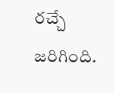రచ్చే జరిగింది.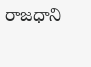రాజధాని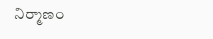నిర్మాణం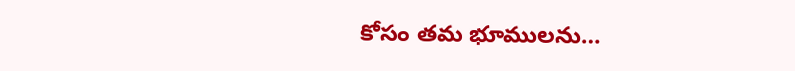కోసం తమ భూములను…